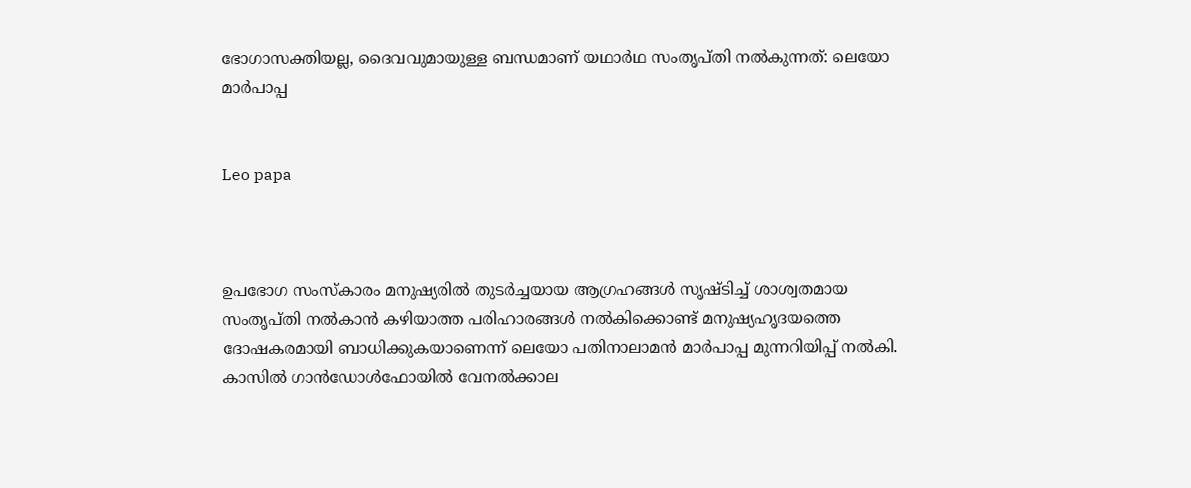ഭോഗാസക്തിയല്ല, ദൈവവുമായുള്ള ബന്ധമാണ് യഥാര്‍ഥ സംതൃപ്തി നല്‍കുന്നത്: ലെയോ മാര്‍പാപ്പ


Leo papa



ഉപഭോഗ സംസ്‌കാരം മനുഷ്യരില്‍ തുടര്‍ച്ചയായ ആഗ്രഹങ്ങള്‍ സൃഷ്ടിച്ച് ശാശ്വതമായ സംതൃപ്തി നല്‍കാന്‍ കഴിയാത്ത പരിഹാരങ്ങള്‍ നല്‍കിക്കൊണ്ട് മനുഷ്യഹൃദയത്തെ ദോഷകരമായി ബാധിക്കുകയാണെന്ന് ലെയോ പതിനാലാമന്‍ മാര്‍പാപ്പ മുന്നറിയിപ്പ് നല്‍കി. കാസില്‍ ഗാന്‍ഡോള്‍ഫോയില്‍ വേനല്‍ക്കാല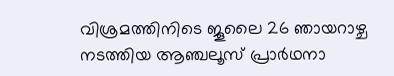വിശ്രമത്തിനിടെ ജൂലൈ 26 ഞായറാഴ്ച നടത്തിയ ആഞ്ചലൂസ് പ്രാര്‍ഥനാ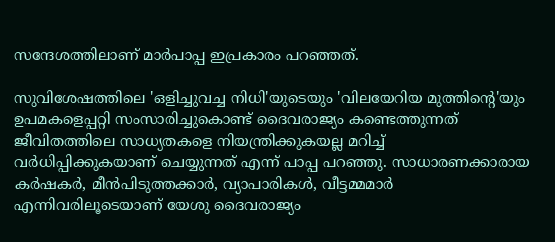സന്ദേശത്തിലാണ് മാര്‍പാപ്പ ഇപ്രകാരം പറഞ്ഞത്.

സുവിശേഷത്തിലെ 'ഒളിച്ചുവച്ച നിധി'യുടെയും 'വിലയേറിയ മുത്തിന്റെ'യും ഉപമകളെപ്പറ്റി സംസാരിച്ചുകൊണ്ട് ദൈവരാജ്യം കണ്ടെത്തുന്നത് ജീവിതത്തിലെ സാധ്യതകളെ നിയന്ത്രിക്കുകയല്ല മറിച്ച് വര്‍ധിപ്പിക്കുകയാണ് ചെയ്യുന്നത് എന്ന് പാപ്പ പറഞ്ഞു. സാധാരണക്കാരായ കര്‍ഷകര്‍, മീന്‍പിടുത്തക്കാര്‍, വ്യാപാരികള്‍, വീട്ടമ്മമാര്‍ എന്നിവരിലൂടെയാണ് യേശു ദൈവരാജ്യം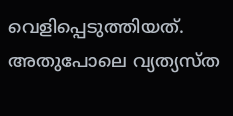വെളിപ്പെടുത്തിയത്. അതുപോലെ വ്യത്യസ്ത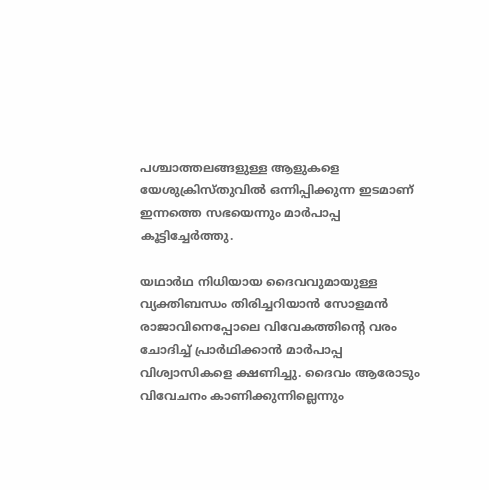പശ്ചാത്തലങ്ങളുള്ള ആളുകളെ യേശുക്രിസ്തുവില്‍ ഒന്നിപ്പിക്കുന്ന ഇടമാണ് ഇന്നത്തെ സഭയെന്നും മാര്‍പാപ്പ കൂട്ടിച്ചേര്‍ത്തു.

യഥാര്‍ഥ നിധിയായ ദൈവവുമായുള്ള വ്യക്തിബന്ധം തിരിച്ചറിയാന്‍ സോളമന്‍ രാജാവിനെപ്പോലെ വിവേകത്തിന്റെ വരം ചോദിച്ച് പ്രാര്‍ഥിക്കാന്‍ മാര്‍പാപ്പ വിശ്വാസികളെ ക്ഷണിച്ചു. ദൈവം ആരോടും വിവേചനം കാണിക്കുന്നില്ലെന്നും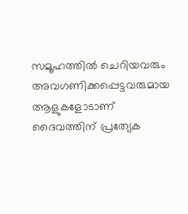സമൂഹത്തില്‍ ചെറിയവരും അവഗണിക്കപ്പെട്ടവരുമായ ആളുകളോടാണ് ദൈവത്തിന് പ്രത്യേക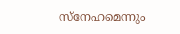സ്‌നേഹമെന്നും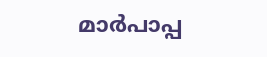മാര്‍പാപ്പ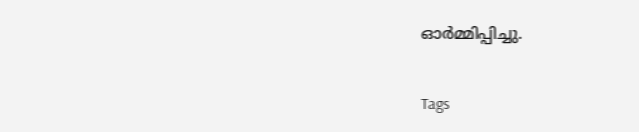ഓര്‍മ്മിപ്പിച്ചു.


Tags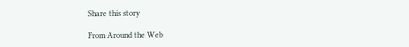Share this story

From Around the Web